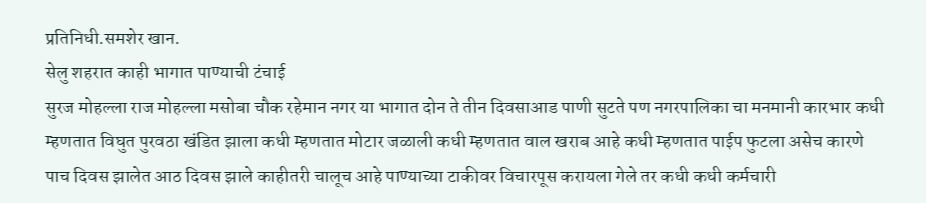प्रतिनिधी.समशेर खान.
सेलु शहरात काही भागात पाण्याची टंचाई
सुरज मोहल्ला राज मोहल्ला मसोबा चौक रहेमान नगर या भागात दोन ते तीन दिवसाआड पाणी सुटते पण नगरपालिका चा मनमानी कारभार कधी म्हणतात विघुत पुरवठा खंडित झाला कधी म्हणतात मोटार जळाली कधी म्हणतात वाल खराब आहे कधी म्हणतात पाईप फुटला असेच कारणे पाच दिवस झालेत आठ दिवस झाले काहीतरी चालूच आहे पाण्याच्या टाकीवर विचारपूस करायला गेले तर कधी कधी कर्मचारी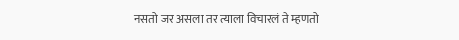नसतो जर असला तर त्याला विचारलं ते म्हणतो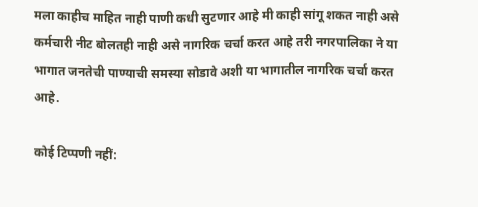मला काहीच माहित नाही पाणी कधी सुटणार आहे मी काही सांगू शकत नाही असे कर्मचारी नीट बोलतही नाही असे नागरिक चर्चा करत आहे तरी नगरपालिका ने या भागात जनतेची पाण्याची समस्या सोडावे अशी या भागातील नागरिक चर्चा करत आहे.

कोई टिप्पणी नहीं: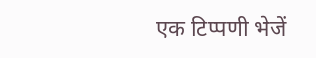एक टिप्पणी भेजें